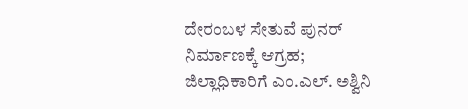ದೇರಂಬಳ ಸೇತುವೆ ಪುನರ್ ನಿರ್ಮಾಣಕ್ಕೆ ಆಗ್ರಹ; ಜಿಲ್ಲಾಧಿಕಾರಿಗೆ ಎಂ.ಎಲ್. ಅಶ್ವಿನಿ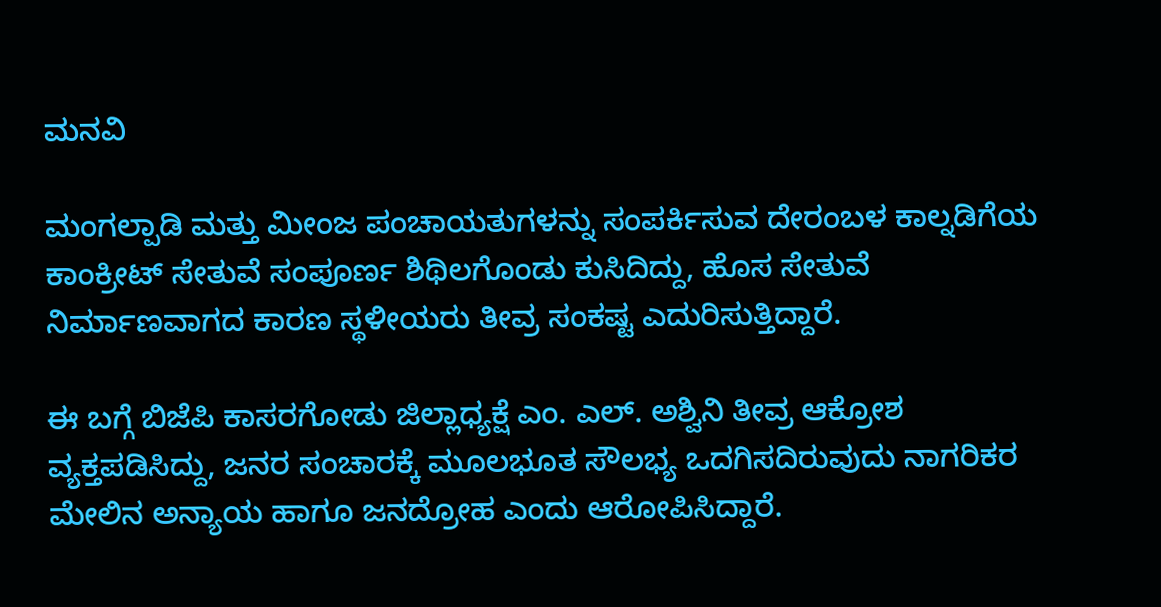ಮನವಿ

ಮಂಗಲ್ಪಾಡಿ ಮತ್ತು ಮೀಂಜ ಪಂಚಾಯತುಗಳನ್ನು ಸಂಪರ್ಕಿಸುವ ದೇರಂಬಳ ಕಾಲ್ನಡಿಗೆಯ ಕಾಂಕ್ರೀಟ್ ಸೇತುವೆ ಸಂಪೂರ್ಣ ಶಿಥಿಲಗೊಂಡು ಕುಸಿದಿದ್ದು, ಹೊಸ ಸೇತುವೆ ನಿರ್ಮಾಣವಾಗದ ಕಾರಣ ಸ್ಥಳೀಯರು ತೀವ್ರ ಸಂಕಷ್ಟ ಎದುರಿಸುತ್ತಿದ್ದಾರೆ.

ಈ ಬಗ್ಗೆ ಬಿಜೆಪಿ ಕಾಸರಗೋಡು ಜಿಲ್ಲಾಧ್ಯಕ್ಷೆ ಎಂ. ಎಲ್. ಅಶ್ವಿನಿ ತೀವ್ರ ಆಕ್ರೋಶ ವ್ಯಕ್ತಪಡಿಸಿದ್ದು, ಜನರ ಸಂಚಾರಕ್ಕೆ ಮೂಲಭೂತ ಸೌಲಭ್ಯ ಒದಗಿಸದಿರುವುದು ನಾಗರಿಕರ ಮೇಲಿನ ಅನ್ಯಾಯ ಹಾಗೂ ಜನದ್ರೋಹ ಎಂದು ಆರೋಪಿಸಿದ್ದಾರೆ.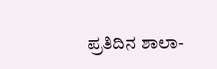ಪ್ರತಿದಿನ ಶಾಲಾ-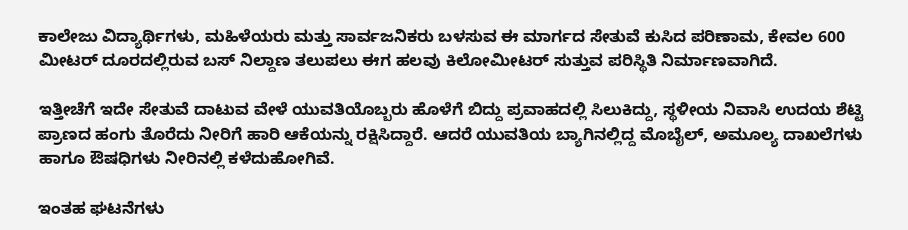ಕಾಲೇಜು ವಿದ್ಯಾರ್ಥಿಗಳು, ಮಹಿಳೆಯರು ಮತ್ತು ಸಾರ್ವಜನಿಕರು ಬಳಸುವ ಈ ಮಾರ್ಗದ ಸೇತುವೆ ಕುಸಿದ ಪರಿಣಾಮ, ಕೇವಲ 600 ಮೀಟರ್ ದೂರದಲ್ಲಿರುವ ಬಸ್ ನಿಲ್ದಾಣ ತಲುಪಲು ಈಗ ಹಲವು ಕಿಲೋಮೀಟರ್ ಸುತ್ತುವ ಪರಿಸ್ಥಿತಿ ನಿರ್ಮಾಣವಾಗಿದೆ.

ಇತ್ತೀಚೆಗೆ ಇದೇ ಸೇತುವೆ ದಾಟುವ ವೇಳೆ ಯುವತಿಯೊಬ್ಬರು ಹೊಳೆಗೆ ಬಿದ್ದು ಪ್ರವಾಹದಲ್ಲಿ ಸಿಲುಕಿದ್ದು, ಸ್ಥಳೀಯ ನಿವಾಸಿ ಉದಯ ಶೆಟ್ಟಿ ಪ್ರಾಣದ ಹಂಗು ತೊರೆದು ನೀರಿಗೆ ಹಾರಿ ಆಕೆಯನ್ನು ರಕ್ಷಿಸಿದ್ದಾರೆ. ಆದರೆ ಯುವತಿಯ ಬ್ಯಾಗಿನಲ್ಲಿದ್ದ ಮೊಬೈಲ್, ಅಮೂಲ್ಯ ದಾಖಲೆಗಳು ಹಾಗೂ ಔಷಧಿಗಳು ನೀರಿನಲ್ಲಿ ಕಳೆದುಹೋಗಿವೆ.

ಇಂತಹ ಘಟನೆಗಳು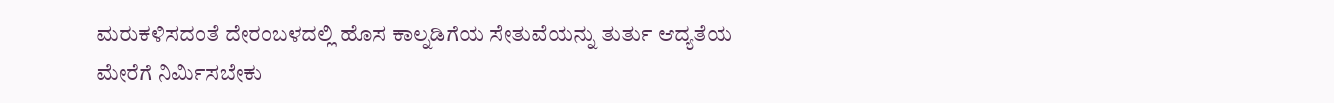ಮರುಕಳಿಸದಂತೆ ದೇರಂಬಳದಲ್ಲಿ ಹೊಸ ಕಾಲ್ನಡಿಗೆಯ ಸೇತುವೆಯನ್ನು ತುರ್ತು ಆದ್ಯತೆಯ ಮೇರೆಗೆ ನಿರ್ಮಿಸಬೇಕು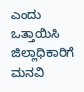ಎಂದು ಒತ್ತಾಯಿಸಿ ಜಿಲ್ಲಾಧಿಕಾರಿಗೆ ಮನವಿ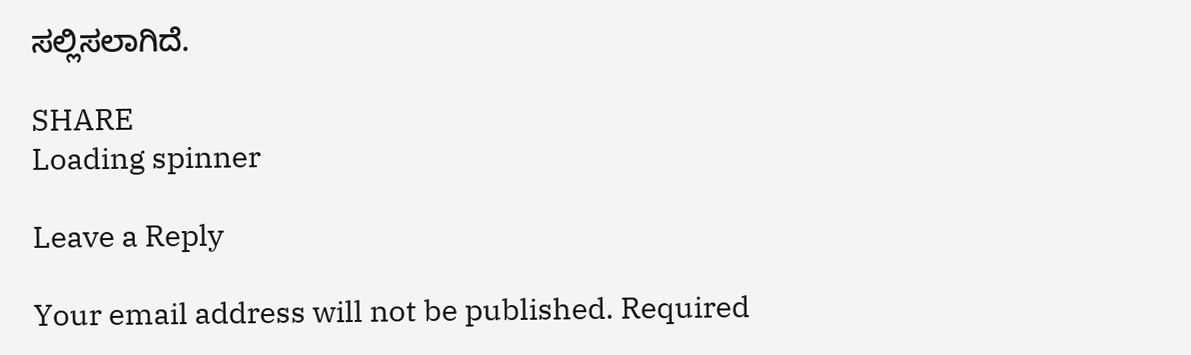ಸಲ್ಲಿಸಲಾಗಿದೆ.

SHARE
Loading spinner

Leave a Reply

Your email address will not be published. Required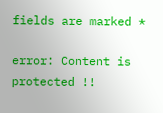fields are marked *

error: Content is protected !!